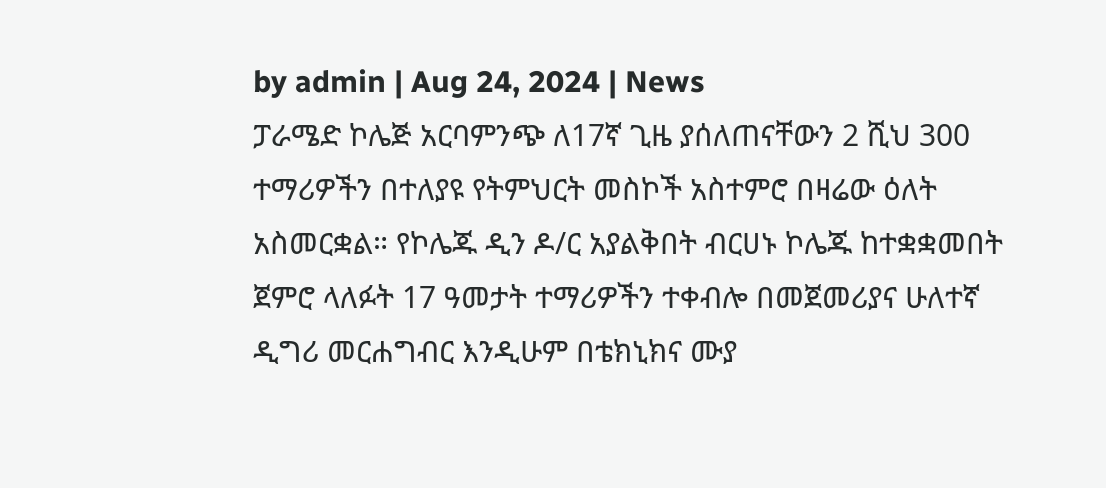by admin | Aug 24, 2024 | News
ፓራሜድ ኮሌጅ አርባምንጭ ለ17ኛ ጊዜ ያሰለጠናቸውን 2 ሺህ 300 ተማሪዎችን በተለያዩ የትምህርት መስኮች አስተምሮ በዛሬው ዕለት አስመርቋል። የኮሌጁ ዲን ዶ/ር አያልቅበት ብርሀኑ ኮሌጁ ከተቋቋመበት ጀምሮ ላለፉት 17 ዓመታት ተማሪዎችን ተቀብሎ በመጀመሪያና ሁለተኛ ዲግሪ መርሐግብር እንዲሁም በቴክኒክና ሙያ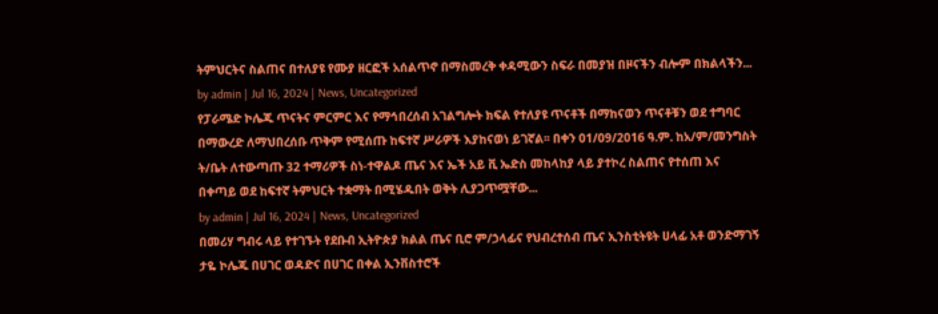ትምህርትና ስልጠና በተለያዩ የሙያ ዘርፎች አሰልጥኖ በማስመረቅ ቀዳሚውን ስፍራ በመያዝ በዞናችን ብሎም በክልላችን...
by admin | Jul 16, 2024 | News, Uncategorized
የፓራሜድ ኮሌጁ ጥናትና ምርምር እና የማኅበረሰብ አገልግሎት ክፍል የተለያዩ ጥናቶች በማከናወን ጥናቶቹን ወደ ተግባር በማውረድ ለማህበረሰቡ ጥቅም የሚሰጡ ከፍተኛ ሥራዎች እያከናወነ ይገኛል፡፡ በቀን 01/09/2016 ዓ.ም. ከአ/ም/መንግስት ት/ቤት ለተውጣጡ 32 ተማሪዎች ስነ-ተዋልዶ ጤና እና ኤች አይ ቪ ኤድስ መከላከያ ላይ ያተኮረ ስልጠና የተሰጠ እና በቀጣይ ወደ ከፍተኛ ትምህርት ተቋማት በሚሄዱበት ወቅት ሊያጋጥሟቸው...
by admin | Jul 16, 2024 | News, Uncategorized
በመሪሃ ግብሩ ላይ የተገኙት የደቡብ ኢትዮጵያ ክልል ጤና ቢሮ ም/ኃላፊና የህብረተሰብ ጤና ኢንስቲትዩት ሀላፊ አቶ ወንድማገኝ ታዬ ኮሌጁ በሀገር ወዳድና በሀገር በቀል ኢንቨስተሮች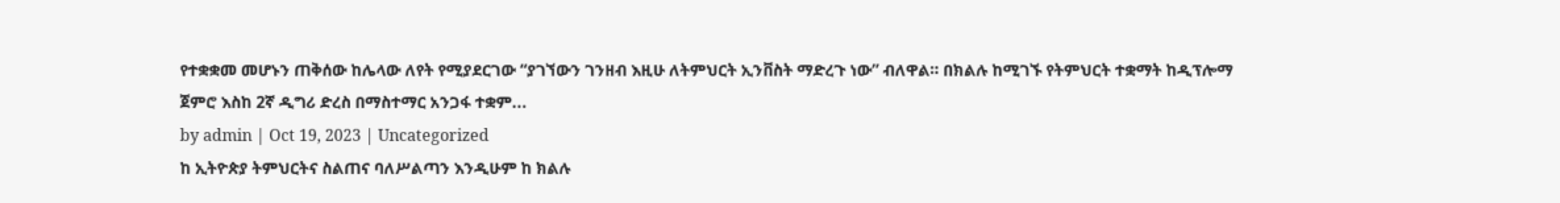የተቋቋመ መሆኑን ጠቅሰው ከሌላው ለየት የሚያደርገው “ያገኘውን ገንዘብ እዚሁ ለትምህርት ኢንቨስት ማድረጉ ነው” ብለዋል። በክልሉ ከሚገኙ የትምህርት ተቋማት ከዲፕሎማ ጀምሮ እስከ 2ኛ ዲግሪ ድረስ በማስተማር አንጋፋ ተቋም...
by admin | Oct 19, 2023 | Uncategorized
ከ ኢትዮጵያ ትምህርትና ስልጠና ባለሥልጣን እንዲሁም ከ ክልሉ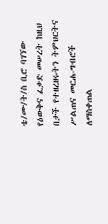ቴ/ሙ/ት/ስ ቢሮ ባገኘው የዕውቅና ፈቃድ መሠረት ከዚህ በታች የተዘረዘሩትን ትምህርትና ሥልጠና መርሐ-ግብሮች ለማስቀጠል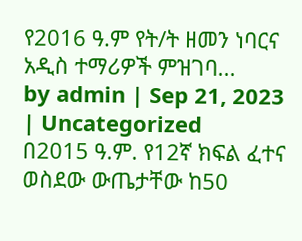የ2016 ዓ.ም የት/ት ዘመን ነባርና አዲስ ተማሪዎች ምዝገባ...
by admin | Sep 21, 2023 | Uncategorized
በ2015 ዓ.ም. የ12ኛ ክፍል ፈተና ወስደው ውጤታቸው ከ50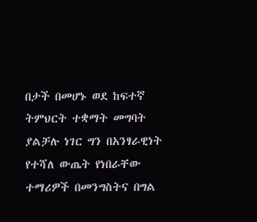በታች በመሆኑ ወደ ከፍተኛ ትምህርት ተቋማት መግባት ያልቻሉ ነገር ግን በአንፃራዊነት የተሻለ ውጤት የነበራቸው ተማሪዎች በመንግስትና በግል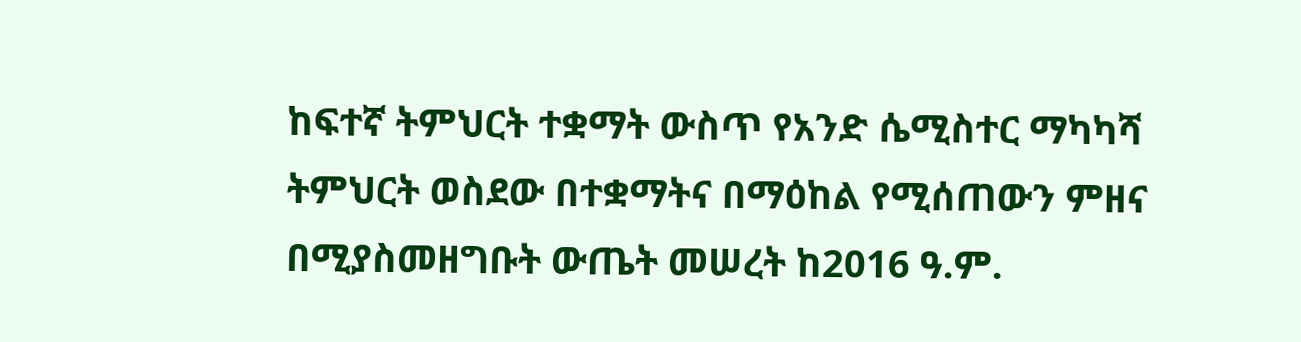ከፍተኛ ትምህርት ተቋማት ውስጥ የአንድ ሴሚስተር ማካካሻ ትምህርት ወስደው በተቋማትና በማዕከል የሚሰጠውን ምዘና በሚያስመዘግቡት ውጤት መሠረት ከ2016 ዓ.ም.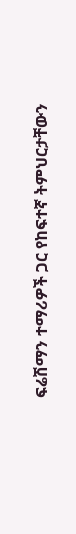ፍሬሽማን ተማሪዎች ጋር የከፍተኛ ትምህርታቸውን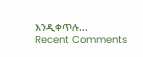እንዲቀጥሉ...
Recent Comments